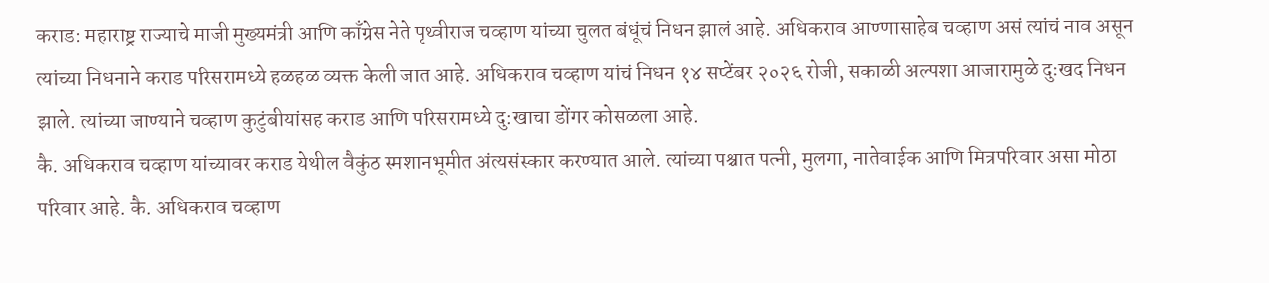कराड: महाराष्ट्र राज्याचे माजी मुख्यमंत्री आणि काँग्रेस नेते पृथ्वीराज चव्हाण यांच्या चुलत बंधूंचं निधन झालं आहे. अधिकराव आण्णासाहेब चव्हाण असं त्यांचं नाव असून त्यांच्या निधनाने कराड परिसरामध्ये हळहळ व्यक्त केली जात आहे. अधिकराव चव्हाण यांचं निधन १४ सप्टेंबर २०२६ रोजी, सकाळी अल्पशा आजारामुळे दुःखद निधन झाले. त्यांच्या जाण्याने चव्हाण कुटुंबीयांसह कराड आणि परिसरामध्ये दु:खाचा डोंगर कोसळला आहे.
कै. अधिकराव चव्हाण यांच्यावर कराड येथील वैकुंठ स्मशानभूमीत अंत्यसंस्कार करण्यात आले. त्यांच्या पश्चात पत्नी, मुलगा, नातेवाईक आणि मित्रपरिवार असा मोठा परिवार आहे. कै. अधिकराव चव्हाण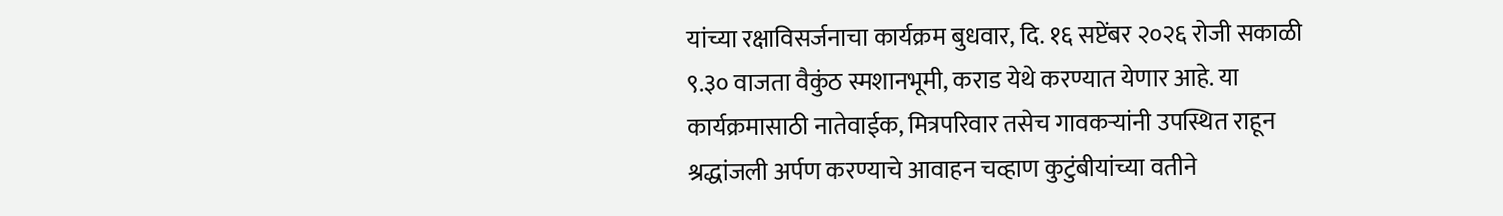यांच्या रक्षाविसर्जनाचा कार्यक्रम बुधवार, दि. १६ सप्टेंबर २०२६ रोजी सकाळी ९.३० वाजता वैकुंठ स्मशानभूमी, कराड येथे करण्यात येणार आहे. या कार्यक्रमासाठी नातेवाईक, मित्रपरिवार तसेच गावकऱ्यांनी उपस्थित राहून श्रद्धांजली अर्पण करण्याचे आवाहन चव्हाण कुटुंबीयांच्या वतीने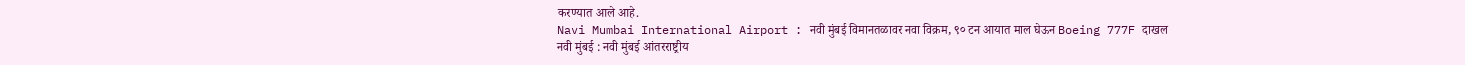करण्यात आले आहे.
Navi Mumbai International Airport : नवी मुंबई विमानतळावर नवा विक्रम, ९० टन आयात माल घेऊन Boeing 777F दाखल
नवी मुंबई : नवी मुंबई आंतरराष्ट्रीय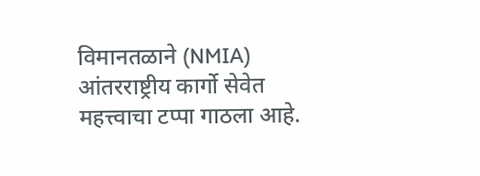विमानतळाने (NMIA) आंतरराष्ट्रीय कार्गो सेवेत महत्त्वाचा टप्पा गाठला आहे.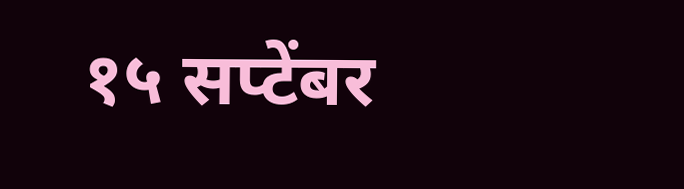१५ सप्टेंबर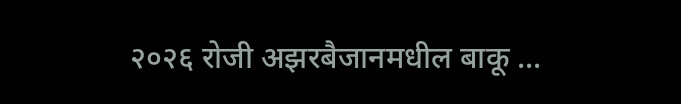२०२६ रोजी अझरबैजानमधील बाकू ...